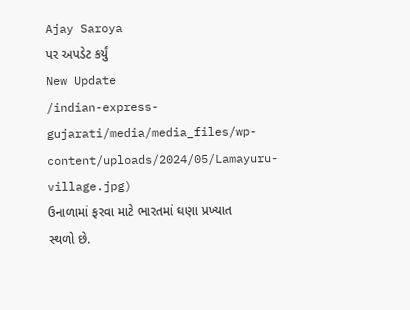Ajay Saroya
પર અપડેટ કર્યું
New Update
/indian-express-gujarati/media/media_files/wp-content/uploads/2024/05/Lamayuru-village.jpg)
ઉનાળામાં ફરવા માટે ભારતમાં ઘણા પ્રખ્યાત સ્થળો છે.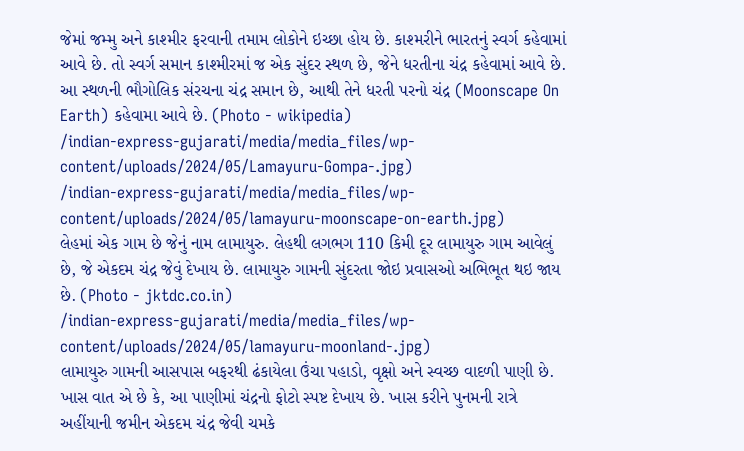જેમાં જમ્મુ અને કાશ્મીર ફરવાની તમામ લોકોને ઇચ્છા હોય છે. કાશ્મરીને ભારતનું સ્વર્ગ કહેવામાં આવે છે. તો સ્વર્ગ સમાન કાશ્મીરમાં જ એક સુંદર સ્થળ છે, જેને ધરતીના ચંદ્ર કહેવામાં આવે છે. આ સ્થળની ભૌગોલિક સંરચના ચંદ્ર સમાન છે, આથી તેને ધરતી પરનો ચંદ્ર (Moonscape On Earth) કહેવામા આવે છે. (Photo - wikipedia)
/indian-express-gujarati/media/media_files/wp-content/uploads/2024/05/Lamayuru-Gompa-.jpg)
/indian-express-gujarati/media/media_files/wp-content/uploads/2024/05/lamayuru-moonscape-on-earth.jpg)
લેહમાં એક ગામ છે જેનું નામ લામાયુરુ. લેહથી લગભગ 110 કિમી દૂર લામાયુરુ ગામ આવેલું છે, જે એકદમ ચંદ્ર જેવું દેખાય છે. લામાયુરુ ગામની સુંદરતા જોઇ પ્રવાસઓ અભિભૂત થઇ જાય છે. (Photo - jktdc.co.in)
/indian-express-gujarati/media/media_files/wp-content/uploads/2024/05/lamayuru-moonland-.jpg)
લામાયુરુ ગામની આસપાસ બફરથી ઢંકાયેલા ઉંચા પહાડો, વૃક્ષો અને સ્વચ્છ વાદળી પાણી છે. ખાસ વાત એ છે કે, આ પાણીમાં ચંદ્રનો ફોટો સ્પષ્ટ દેખાય છે. ખાસ કરીને પુનમની રાત્રે અહીંયાની જમીન એકદમ ચંદ્ર જેવી ચમકે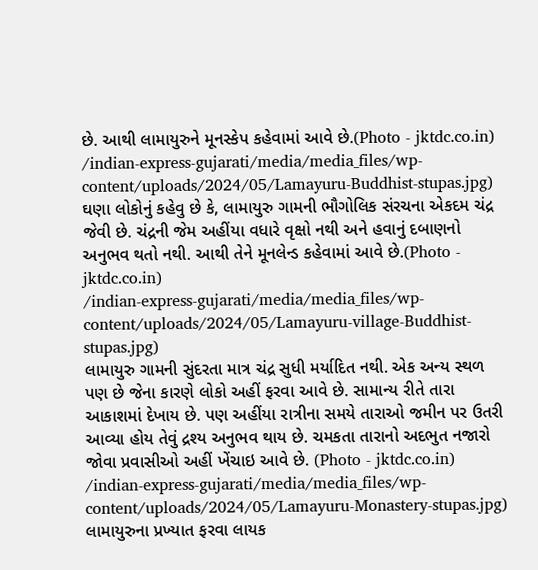છે. આથી લામાયુરુને મૂનસ્કેપ કહેવામાં આવે છે.(Photo - jktdc.co.in)
/indian-express-gujarati/media/media_files/wp-content/uploads/2024/05/Lamayuru-Buddhist-stupas.jpg)
ઘણા લોકોનું કહેવુ છે કે, લામાયુરુ ગામની ભૌગોલિક સંરચના એકદમ ચંદ્ર જેવી છે. ચંદ્રની જેમ અહીંયા વધારે વૃક્ષો નથી અને હવાનું દબાણનો અનુભવ થતો નથી. આથી તેને મૂનલેન્ડ કહેવામાં આવે છે.(Photo - jktdc.co.in)
/indian-express-gujarati/media/media_files/wp-content/uploads/2024/05/Lamayuru-village-Buddhist-stupas.jpg)
લામાયુરુ ગામની સુંદરતા માત્ર ચંદ્ર સુધી મર્યાદિત નથી. એક અન્ય સ્થળ પણ છે જેના કારણે લોકો અહીં ફરવા આવે છે. સામાન્ય રીતે તારા આકાશમાં દેખાય છે. પણ અહીંયા રાત્રીના સમયે તારાઓ જમીન પર ઉતરી આવ્યા હોય તેવું દ્રશ્ય અનુભવ થાય છે. ચમકતા તારાનો અદભુત નજારો જોવા પ્રવાસીઓ અહીં ખેંચાઇ આવે છે. (Photo - jktdc.co.in)
/indian-express-gujarati/media/media_files/wp-content/uploads/2024/05/Lamayuru-Monastery-stupas.jpg)
લામાયુરુના પ્રખ્યાત ફરવા લાયક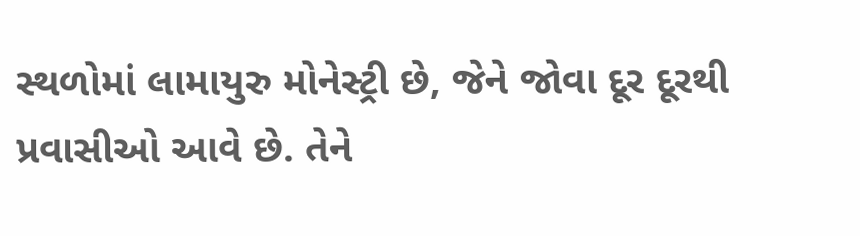સ્થળોમાં લામાયુરુ મોનેસ્ટ્રી છે, જેને જોવા દૂર દૂરથી પ્રવાસીઓ આવે છે. તેને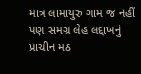માત્ર લામાયુરુ ગામ જ નહીં પણ સમગ્ર લેહ લદ્દાખનું પ્રાચીન મઠ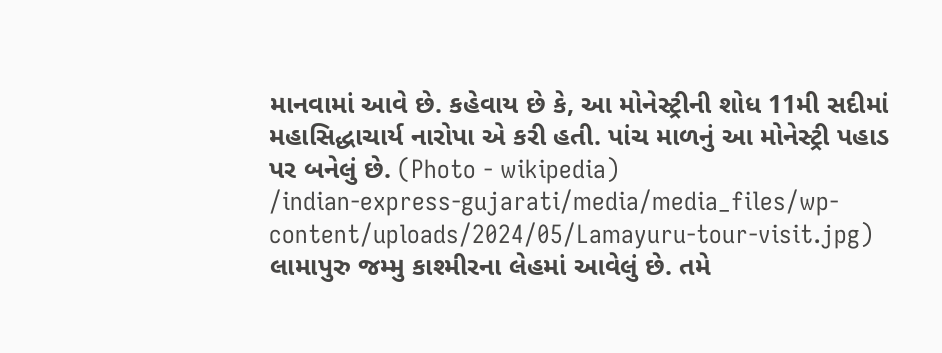માનવામાં આવે છે. કહેવાય છે કે, આ મોનેસ્ટ્રીની શોધ 11મી સદીમાં મહાસિદ્ધાચાર્ય નારોપા એ કરી હતી. પાંચ માળનું આ મોનેસ્ટ્રી પહાડ પર બનેલું છે. (Photo - wikipedia)
/indian-express-gujarati/media/media_files/wp-content/uploads/2024/05/Lamayuru-tour-visit.jpg)
લામાપુરુ જમ્મુ કાશ્મીરના લેહમાં આવેલું છે. તમે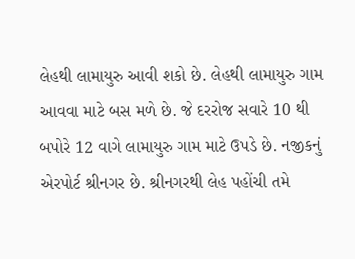લેહથી લામાયુરુ આવી શકો છે. લેહથી લામાયુરુ ગામ આવવા માટે બસ મળે છે. જે દરરોજ સવારે 10 થી બપોરે 12 વાગે લામાયુરુ ગામ માટે ઉપડે છે. નજીકનું એરપોર્ટ શ્રીનગર છે. શ્રીનગરથી લેહ પહોંચી તમે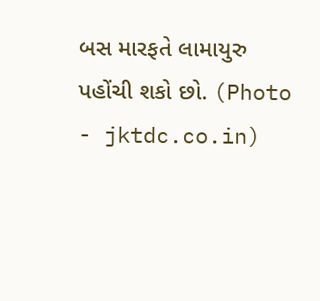બસ મારફતે લામાયુરુ પહોંચી શકો છો. (Photo - jktdc.co.in)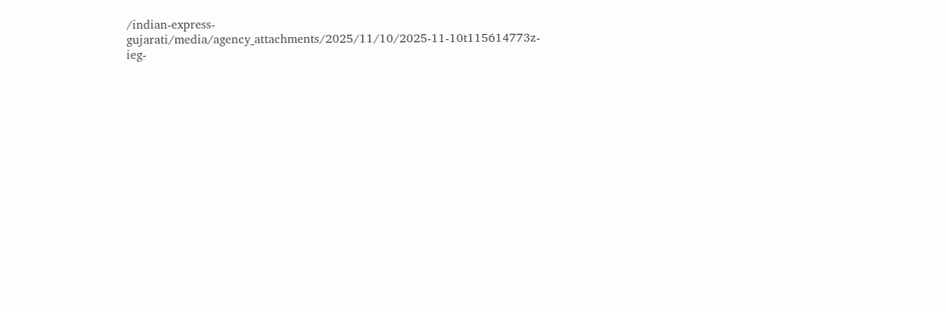/indian-express-gujarati/media/agency_attachments/2025/11/10/2025-11-10t115614773z-ieg-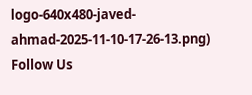logo-640x480-javed-ahmad-2025-11-10-17-26-13.png)
Follow Us